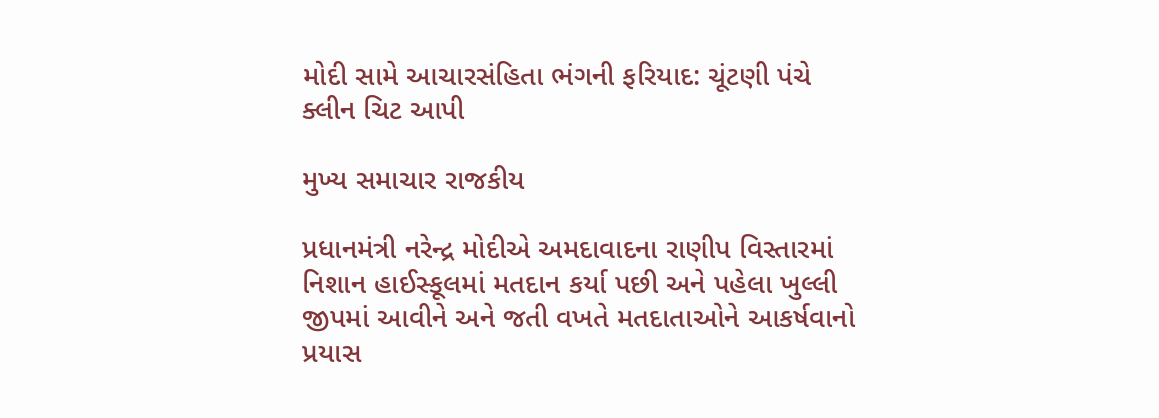મોદી સામે આચારસંહિતા ભંગની ફરિયાદ: ચૂંટણી પંચે ક્લીન ચિટ આપી

મુખ્ય સમાચાર રાજકીય

પ્રધાનમંત્રી નરેન્દ્ર મોદીએ અમદાવાદના રાણીપ વિસ્તારમાં નિશાન હાઈસ્કૂલમાં મતદાન કર્યા પછી અને પહેલા ખુલ્લી જીપમાં આવીને અને જતી વખતે મતદાતાઓને આકર્ષવાનો પ્રયાસ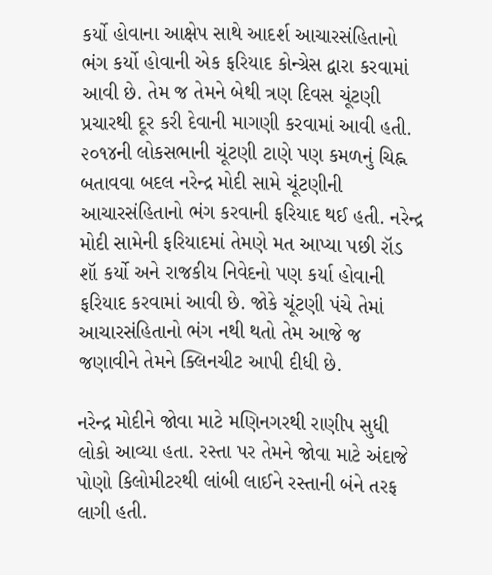કર્યો હોવાના આક્ષેપ સાથે આદર્શ આચારસંહિતાનો ભંગ કર્યો હોવાની એક ફરિયાદ કોન્ગ્રેસ દ્વારા કરવામાં આવી છે. તેમ જ તેમને બેથી ત્રણ દિવસ ચૂંટણી પ્રચારથી દૂર કરી દેવાની માગણી કરવામાં આવી હતી. ૨૦૧૪ની લોકસભાની ચૂંટણી ટાણે પણ કમળનું ચિહ્ન બતાવવા બદલ નરેન્દ્ર મોદી સામે ચૂંટણીની આચારસંહિતાનો ભંગ કરવાની ફરિયાદ થઈ હતી. નરેન્દ્ર મોદી સામેની ફરિયાદમાં તેમણે મત આપ્યા પછી રૉડ શૉ કર્યો અને રાજકીય નિવેદનો પણ કર્યા હોવાની ફરિયાદ કરવામાં આવી છે. જોકે ચૂંટણી પંચે તેમાં આચારસંહિતાનો ભંગ નથી થતો તેમ આજે જ જણાવીને તેમને ક્લિનચીટ આપી દીધી છે.

નરેન્દ્ર મોદીને જોવા માટે મણિનગરથી રાણીપ સુધી લોકો આવ્યા હતા. રસ્તા પર તેમને જોવા માટે અંદાજે પોણો કિલોમીટરથી લાંબી લાઈને રસ્તાની બંને તરફ લાગી હતી.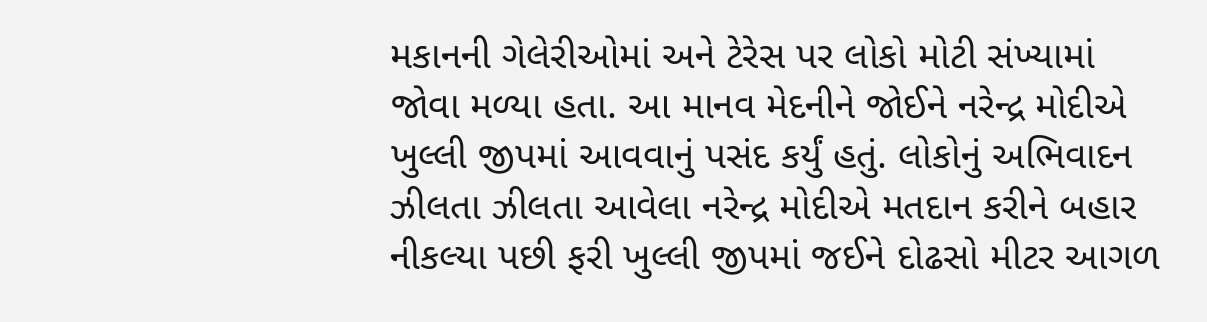મકાનની ગેલેરીઓમાં અને ટેરેસ પર લોકો મોટી સંખ્યામાં જોવા મળ્યા હતા. આ માનવ મેદનીને જોઈને નરેન્દ્ર મોદીએ ખુલ્લી જીપમાં આવવાનું પસંદ કર્યું હતું. લોકોનું અભિવાદન ઝીલતા ઝીલતા આવેલા નરેન્દ્ર મોદીએ મતદાન કરીને બહાર નીકલ્યા પછી ફરી ખુલ્લી જીપમાં જઈને દોઢસો મીટર આગળ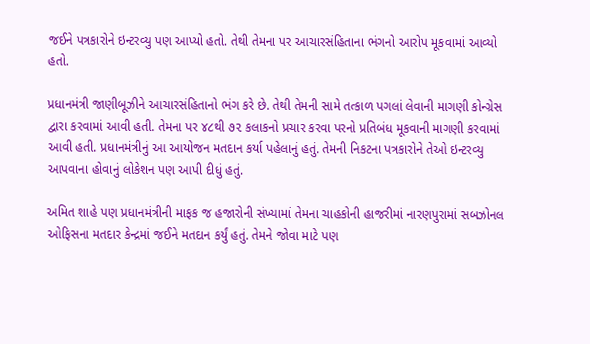જઈને પત્રકારોને ઇન્ટરવ્યુ પણ આપ્યો હતો. તેથી તેમના પર આચારસંહિતાના ભંગનો આરોપ મૂકવામાં આવ્યો હતો.

પ્રધાનમંત્રી જાણીબૂઝીને આચારસંહિતાનો ભંગ કરે છે. તેથી તેમની સામે તત્કાળ પગલાં લેવાની માગણી કોન્ગ્રેસ દ્વારા કરવામાં આવી હતી. તેમના પર ૪૮થી ૭૨ કલાકનો પ્રચાર કરવા પરનો પ્રતિબંધ મૂકવાની માગણી કરવામાં આવી હતી. પ્રધાનમંત્રીનું આ આયોજન મતદાન કર્યા પહેલાનું હતું. તેમની નિકટના પત્રકારોને તેઓ ઇન્ટરવ્યુ આપવાના હોવાનું લોકેશન પણ આપી દીધું હતું.

અમિત શાહે પણ પ્રધાનમંત્રીની માફક જ હજારોની સંખ્યામાં તેમના ચાહકોની હાજરીમાં નારણપુરામાં સબઝોનલ ઓફિસના મતદાર કેન્દ્રમાં જઈને મતદાન કર્યું હતું. તેમને જોવા માટે પણ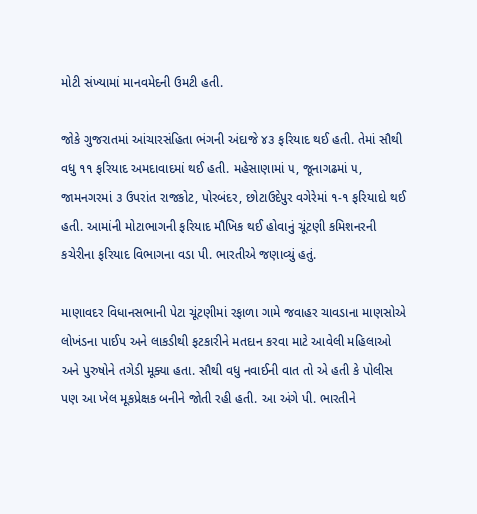મોટી સંખ્યામાં માનવમેદની ઉમટી હતી.

જોકે ગુજરાતમાં આંચારસંહિતા ભંગની અંદાજે ૪૩ ફરિયાદ થઈ હતી. તેમાં સૌથી વધુ ૧૧ ફરિયાદ અમદાવાદમાં થઈ હતી. મહેસાણામાં ૫, જૂનાગઢમાં ૫, જામનગરમાં ૩ ઉપરાંત રાજકોટ, પોરબંદર, છોટાઉદેપુર વગેરેમાં ૧-૧ ફરિયાદો થઈ હતી. આમાંની મોટાભાગની ફરિયાદ મૌખિક થઈ હોવાનું ચૂંટણી કમિશનરની કચેરીના ફરિયાદ વિભાગના વડા પી. ભારતીએ જણાવ્યું હતું.

માણાવદર વિધાનસભાની પેટા ચૂંટણીમાં રફાળા ગામે જવાહર ચાવડાના માણસોએ લોખંડના પાઈપ અને લાકડીથી ફટકારીને મતદાન કરવા માટે આવેલી મહિલાઓ અને પુરુષોને તગેડી મૂક્યા હતા. સૌથી વધુ નવાઈની વાત તો એ હતી કે પોલીસ પણ આ ખેલ મૂકપ્રેક્ષક બનીને જોતી રહી હતી. આ અંગે પી. ભારતીને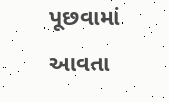પૂછવામાં આવતા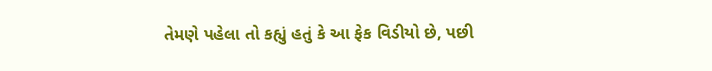તેમણે પહેલા તો કહ્યું હતું કે આ ફેક વિડીયો છે, પછી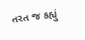તરત જ કહ્યું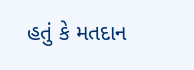હતું કે મતદાન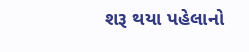શરૂ થયા પહેલાનો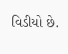વિડીયો છે.